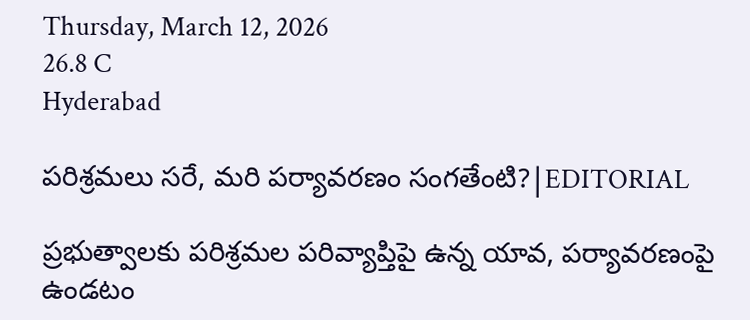Thursday, March 12, 2026
26.8 C
Hyderabad

పరిశ్రమలు సరే, మరి పర్యావరణం సంగతేంటి?|EDITORIAL

ప్రభుత్వాలకు పరిశ్రమల పరివ్యాప్తిపై ఉన్న యావ, పర్యావరణంపై ఉండటం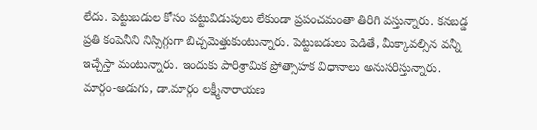లేదు. పెట్టుబడుల కోసం పట్టువిడుపులు లేకుండా ప్రపంచమంతా తిరిగి వస్తున్నారు. కనబడ్డ ప్రతి కంపెనీని నిస్సిగ్గుగా బిచ్చమెత్తుకుంటున్నారు. పెట్టుబడులు పెడితే, మీక్కావల్సిన వన్నీ ఇచ్చేస్తా మంటున్నారు. ఇందుకు పారిశ్రామిక ప్రోత్సాహక విధానాలు అనుసరిస్తున్నారు. మార్గం-అడుగు, డా.మార్గం లక్ష్మీనారాయణ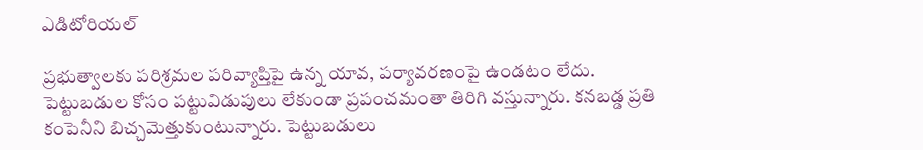ఎడిటోరియల్

ప్రభుత్వాలకు పరిశ్రమల పరివ్యాప్తిపై ఉన్న యావ, పర్యావరణంపై ఉండటం లేదు. పెట్టుబడుల కోసం పట్టువిడుపులు లేకుండా ప్రపంచమంతా తిరిగి వస్తున్నారు. కనబడ్డ ప్రతి కంపెనీని బిచ్చమెత్తుకుంటున్నారు. పెట్టుబడులు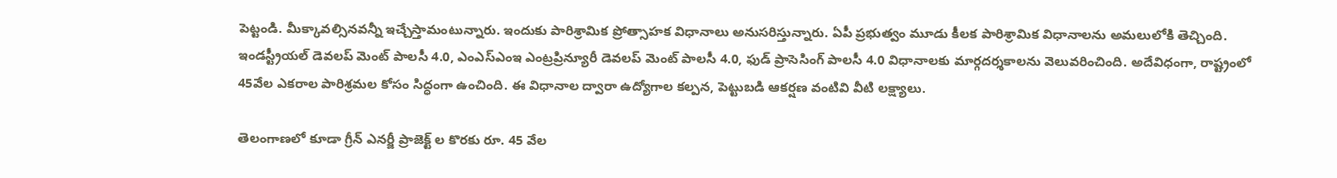పెట్టండి. మీక్కావల్సినవన్నీ ఇచ్చేస్తామంటున్నారు. ఇందుకు పారిశ్రామిక ప్రోత్సాహక విధానాలు అనుసరిస్తున్నారు. ఏపీ ప్రభుత్వం మూడు కీలక పారిశ్రామిక విధానాలను అమలులోకి తెచ్చింది. ఇండస్ట్రీయల్ డెవలప్ మెంట్ పాలసీ 4.0, ఎంఎస్ఎంఇ ఎంట్రప్రిన్యూరీ డెవలప్ మెంట్ పాలసీ 4.0, ఫుడ్ ప్రాసెసింగ్ పాలసీ 4.0 విధానాలకు మార్గదర్శకాలను వెలువరించింది. అదేవిధంగా, రాష్ట్రంలో 45వేల ఎకరాల పారిశ్రమల కోసం సిద్ధంగా ఉంచింది. ఈ విధానాల ద్వారా ఉద్యోగాల కల్పన, పెట్టుబడి ఆకర్షణ వంటివి వీటి లక్ష్యాలు.

తెలంగాణలో కూడా గ్రీన్ ఎనర్జీ ప్రాజెక్ట్ ల కొరకు రూ. 45 వేల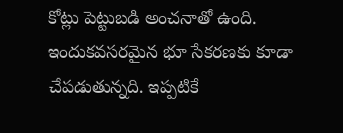కోట్లు పెట్టుబడి అంచనాతో ఉంది. ఇందుకవసరమైన భూ సేకరణకు కూడా చేపడుతున్నది. ఇప్పటికే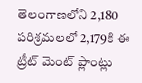తెలంగాణలోని 2,180 పరిశ్రమలలో 2,179కి ఈ ట్రీట్ మెంట్ ప్లాంట్లు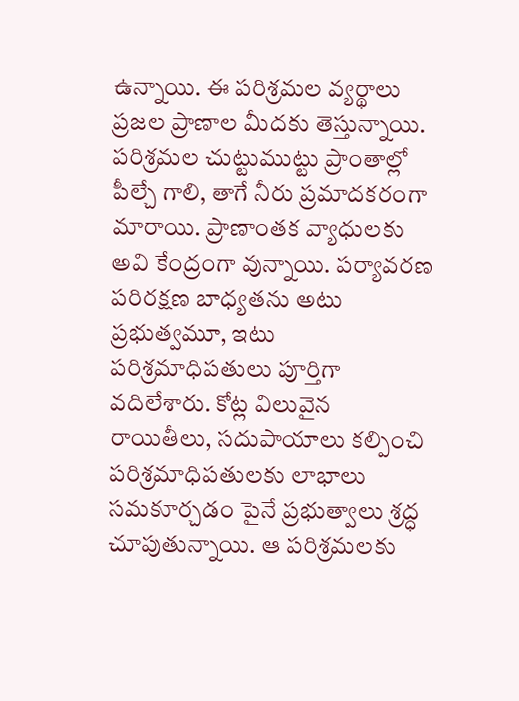ఉన్నాయి. ఈ పరిశ్రమల వ్యర్థాలు ప్రజల ప్రాణాల మీదకు తెస్తున్నాయి.
పరిశ్రమల చుట్టుముట్టు ప్రాంతాల్లో పీల్చే గాలి, తాగే నీరు ప్రమాదకరంగా మారాయి. ప్రాణాంతక వ్యాధులకు అవి కేంద్రంగా వున్నాయి. పర్యావరణ పరిరక్షణ బాధ్యతను అటు ప్రభుత్వమూ, ఇటు పరిశ్రమాధిపతులు పూర్తిగా వదిలేశారు. కోట్ల విలువైన రాయితీలు, సదుపాయాలు కల్పించి పరిశ్రమాధిపతులకు లాభాలు సమకూర్చడం పైనే ప్రభుత్వాలు శ్రద్ధ చూపుతున్నాయి. ఆ పరిశ్రమలకు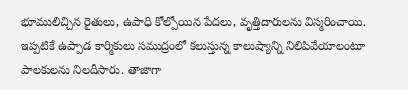భూములిచ్చిన రైతులు, ఉపాధి కోల్పోయిన పేదలు, వృత్తిదారులను విస్మరించాయి. ఇప్పటికే ఉప్పాడ కార్మికులు సముద్రంలో కలుస్తున్న కాలుష్యాన్ని నిలిపివేయాలంటూ పాలకులను నిలదీసారు. తాజాగా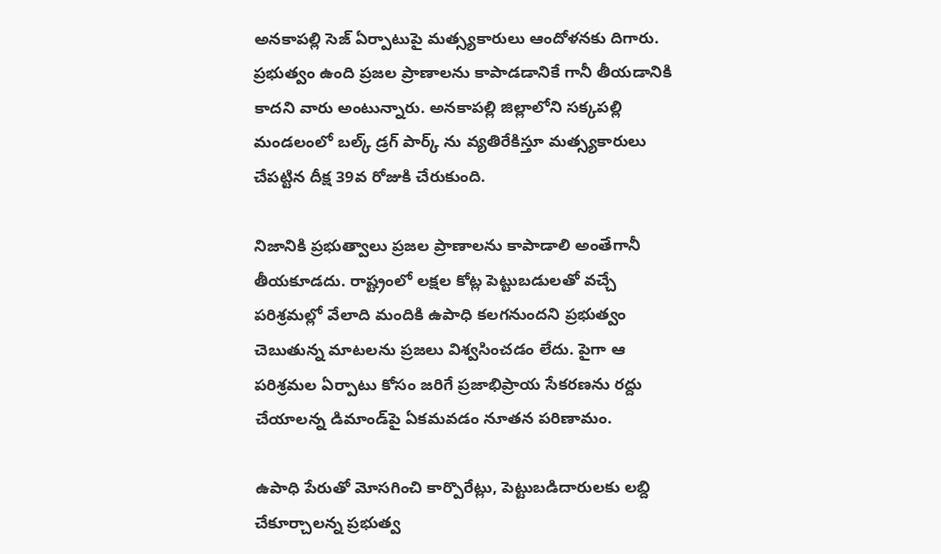అనకాపల్లి సెజ్‌ ఏర్పాటుపై మత్స్యకారులు ఆందోళనకు దిగారు. ప్రభుత్వం ఉంది ప్రజల ప్రాణాలను కాపాడడానికే గానీ తీయడానికి కాదని వారు అంటున్నారు. అనకాపల్లి జిల్లాలోని సక్కపల్లి మండలంలో బల్క్‌ డ్రగ్‌ పార్క్ ను వ్యతిరేకిస్తూ మత్స్యకారులు చేపట్టిన దీక్ష 39వ రోజుకి చేరుకుంది.

నిజానికి ప్రభుత్వాలు ప్రజల ప్రాణాలను కాపాడాలి అంతేగానీ తీయకూడదు. రాష్ట్రంలో లక్షల కోట్ల పెట్టుబడులతో వచ్చే పరిశ్రమల్లో వేలాది మందికి ఉపాధి కలగనుందని ప్రభుత్వం చెబుతున్న మాటలను ప్రజలు విశ్వసించడం లేదు. పైగా ఆ పరిశ్రమల ఏర్పాటు కోసం జరిగే ప్రజాభిప్రాయ సేకరణను రద్దు చేయాలన్న డిమాండ్‌పై ఏకమవడం నూతన పరిణామం.

ఉపాధి పేరుతో మోసగించి కార్పొరేట్లు, పెట్టుబడిదారులకు లబ్ది చేకూర్చాలన్న ప్రభుత్వ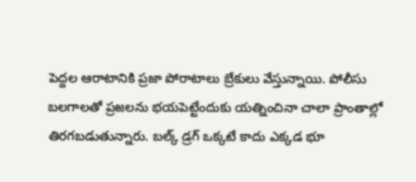పెద్దల ఆరాటానికి ప్రజా పోరాటాలు బ్రేకులు వేస్తున్నాయి. పోలీసు బలగాలతో ప్రజలను భయపెట్టేందుకు యత్నించినా చాలా ప్రాంతాల్లో తిరగబడుతున్నారు. బల్క్‌ డ్రగ్‌ ఒక్కటే కాదు ఎక్కడ భూ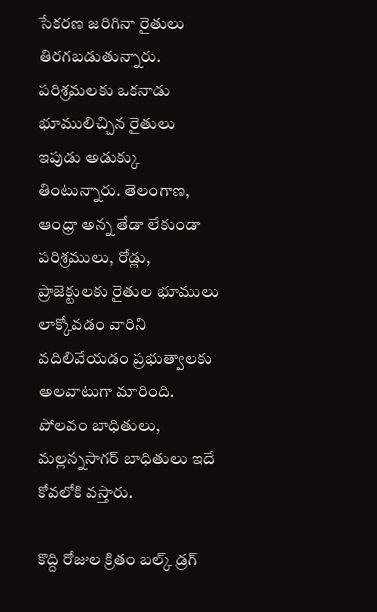సేకరణ జరిగినా రైతులు తిరగబడుతున్నారు. పరిశ్రమలకు ఒకనాడు భూములిచ్చిన రైతులు ఇపుడు అడుక్కు తింటున్నారు. తెలంగాణ, ఆంధ్రా అన్న తేడా లేకుండా పరిశ్రములు, రోడ్లు, ప్రాజెక్టులకు రైతుల భూములు లాక్కోవడం వారిని వదిలివేయడం ప్రభుత్వాలకు అలవాటుగా మారింది. పోలవం బాధితులు, మల్లన్నసాగర్‌ బాధితులు ఇదే కోవలోకి వస్తారు.

కొద్ది రోజుల క్రితం బల్క్ డ్రగ్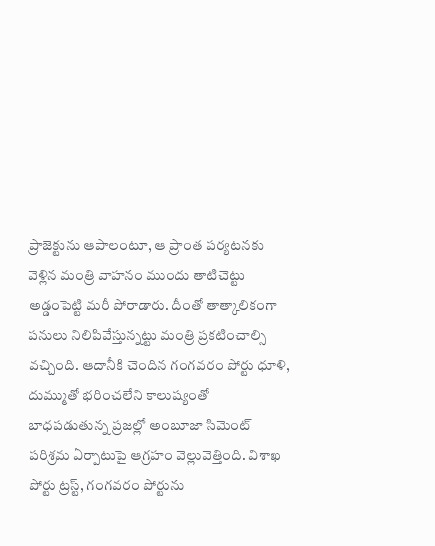ప్రాజెక్టును ఆపాలంటూ, ఆ ప్రాంత పర్యటనకు వెళ్లిన మంత్రి వాహనం ముందు తాటిచెట్టు అడ్డంపెట్టి మరీ పోరాడారు. దీంతో తాత్కాలికంగా పనులు నిలిపివేస్తున్నట్టు మంత్రి ప్రకటించాల్సి వచ్చింది. ఆదానీకి చెందిన గంగవరం పోర్టు ధూళి, దుమ్ముతో భరించలేని కాలుష్యంతో బాధపడుతున్న ప్రజల్లో అంబూజా సిమెంట్‌ పరిశ్రమ ఏర్పాటుపై ఆగ్రహం వెల్లువెత్తింది. విశాఖ పోర్టు ట్రస్ట్‌, గంగవరం పోర్టును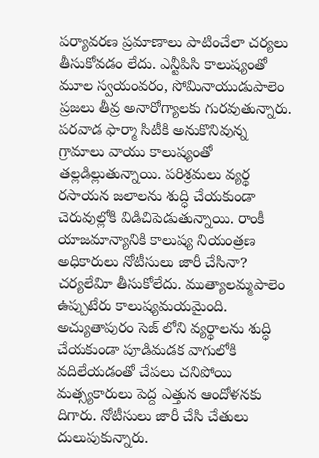పర్యావరణ ప్రమాణాలు పాటించేలా చర్యలు తీసుకోవడం లేదు. ఎన్టీపిసి కాలుష్యంతో మూల స్వయంవరం, సోమినాయుడుపాలెం ప్రజలు తీవ్ర అనారోగ్యాలకు గురవుతున్నారు. పరవాడ ఫార్మా సిటీకి అనుకొనివున్న గ్రామాలు వాయు కాలుష్యంతో తల్లడిల్లుతున్నాయి. పరిశ్రమలు వ్యర్థ రసాయన జలాలను శుద్ధి చేయకుండా చెరువుల్లోకి విడిచిపెడుతున్నాయి. రాంకీ యాజమాన్యానికి కాలుష్య నియంత్రణ అధికారులు నోటీసులు జారీ చేసినా? చర్యలేవిూ తీసుకోలేదు. ముత్యాలమ్మపాలెం ఉప్పుటేరు కాలుష్యమయమైంది. అచ్యుతాపురం సెజ్‌ లోని వ్యర్థాలను శుద్ధి చేయకుండా పూడిమడక వాగులోకి వదిలేయడంతో చేపలు చనిపోయి మత్స్యకారులు పెద్ద ఎత్తున ఆందోళనకు దిగారు. నోటీసులు జారీ చేసి చేతులు దులుపుకున్నారు.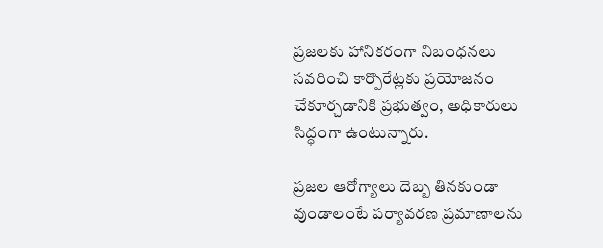ప్రజలకు హానికరంగా నిబంధనలు సవరించి కార్పొరేట్లకు ప్రయోజనం చేకూర్చడానికి ప్రభుత్వం, అధికారులు సిద్ధంగా ఉంటున్నారు.

ప్రజల ఆరోగ్యాలు దెబ్బ తినకుండా వుండాలంటే పర్యావరణ ప్రమాణాలను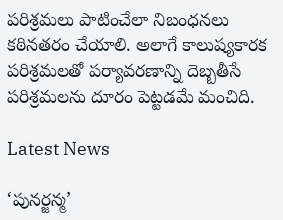పరిశ్రమలు పాటించేలా నిబంధనలు కఠినతరం చేయాలి. అలాగే కాలుష్యకారక పరిశ్రమలతో పర్యావరణాన్ని దెబ్బతీసే పరిశ్రమలను దూరం పెట్టడమే మంచిది.

Latest News

‘పునర్జన్మ’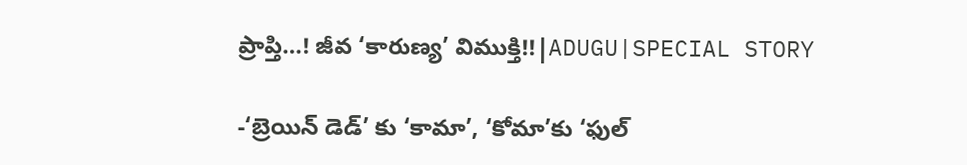ప్రాప్తి…! జీవ ‘కారుణ్య’ విముక్తి!!|ADUGU|SPECIAL STORY

-‘బ్రెయిన్ డెడ్’ కు ‘కామా’, ‘కోమా’కు ‘ఫుల్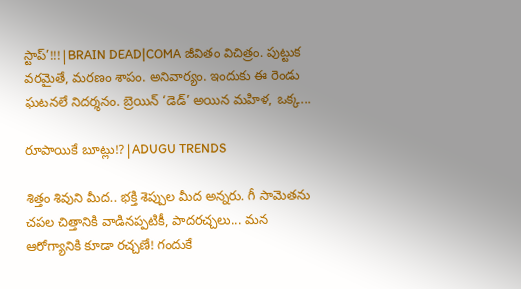స్టాప్’!!!|BRAIN DEAD|COMA జీవితం విచిత్రం. పుట్టుక వరమైతే, మరణం శాపం. అనివార్యం. ఇందుకు ఈ రెండు ఘటనలే నిదర్శనం. బ్రెయిన్ ‘డెడ్’ అయిన మహిళ, ఒక్క...

రూపాయికే బూట్లు!?|ADUGU TRENDS

శిత్తం శివుని మీద.. భక్తి శెప్పుల మీద అన్నరు. గీ సామెతను చపల చిత్తానికి వాడినప్పటికీ, పాదరచ్చలు... మన ఆరోగ్యానికి కూడా రచ్చణే! గందుకే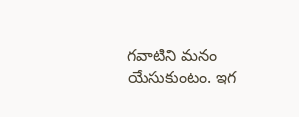గవాటిని మనం యేసుకుంటం. ఇగ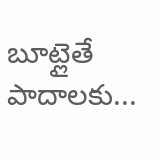బూట్లైతే పాదాలకు...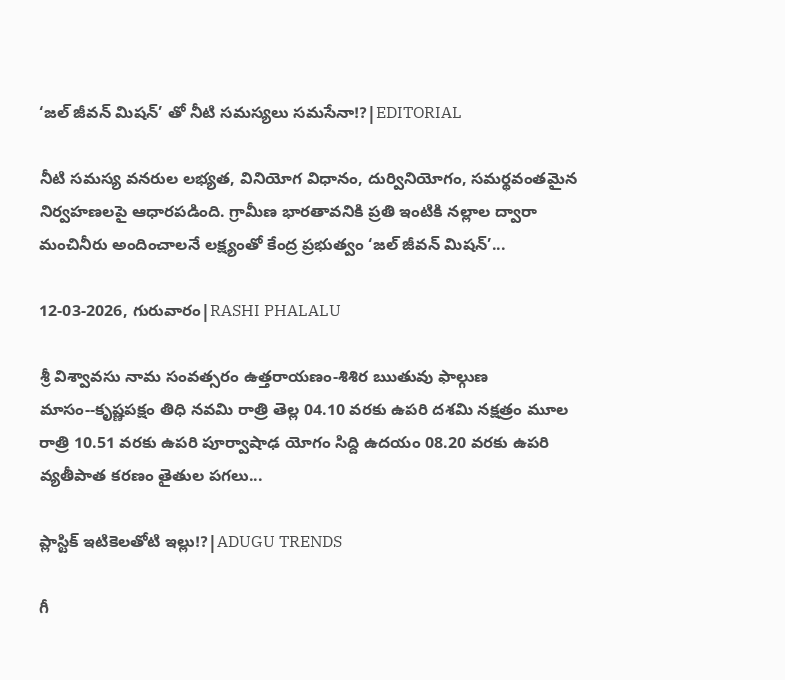‘జల్ జీవన్ మిషన్’ తో నీటి సమస్యలు సమసేనా!?|EDITORIAL

నీటి సమస్య వనరుల లభ్యత, వినియోగ విధానం, దుర్వినియోగం, సమర్థవంతమైన నిర్వహణలపై ఆధారపడింది. గ్రామీణ భారతావనికి ప్రతి ఇంటికి నల్లాల ద్వారా మంచినీరు అందించాలనే లక్ష్యంతో కేంద్ర ప్రభుత్వం ‘జల్ జీవన్ మిషన్’...

12-03-2026, గురువారం|RASHI PHALALU

శ్రీ విశ్వావసు నామ సంవత్సరం ఉత్తరాయణం-శిశిర ఋతువు ఫాల్గుణ మాసం--కృష్ణపక్షం తిధి నవమి రాత్రి తెల్ల 04.10 వరకు ఉపరి దశమి నక్షత్రం మూల రాత్రి 10.51 వరకు ఉపరి పూర్వాషాఢ యోగం సిద్ది ఉదయం 08.20 వరకు ఉపరి వ్యతీపాత కరణం తైతుల పగలు...

ప్లాస్టిక్ ఇటికెలతోటి ఇల్లు!?|ADUGU TRENDS

గీ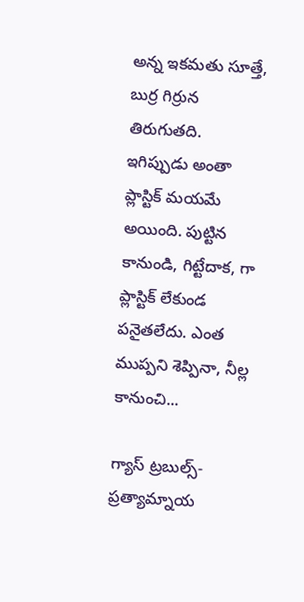అన్న ఇకమతు సూత్తే, బుర్ర గిర్రున తిరుగుతది. ఇగిప్పుడు అంతా ప్లాస్టిక్ మయమే అయింది. పుట్టిన కానుండి, గిట్టేదాక, గా ప్లాస్టిక్ లేకుండ పనైతలేదు. ఎంత ముప్పని శెప్పినా, నీల్ల కానుంచి...

గ్యాస్ ట్రబుల్స్-ప్రత్యామ్నాయ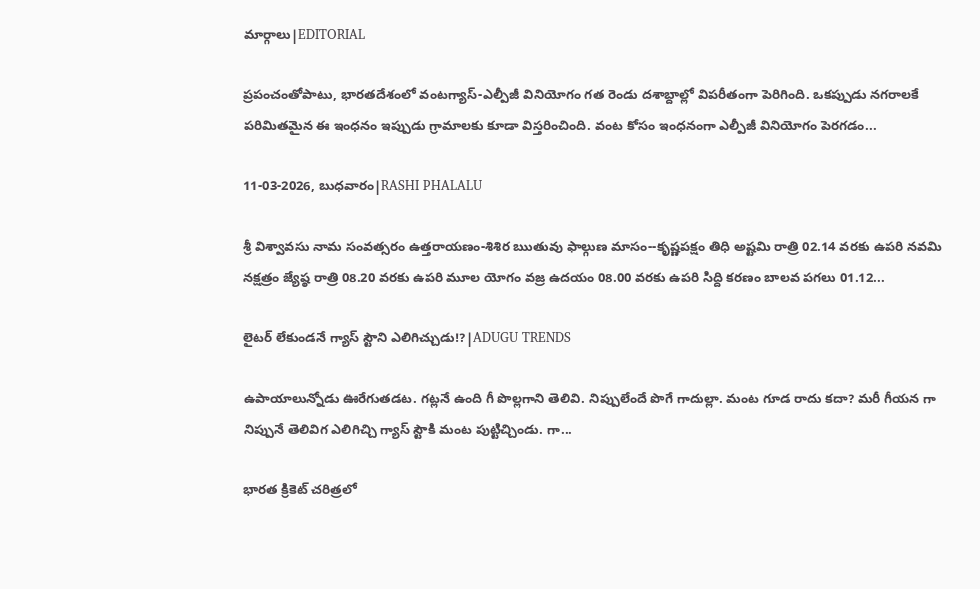మార్గాలు|EDITORIAL

ప్రపంచంతోపాటు, భారతదేశంలో వంటగ్యాస్‌-ఎల్పీజీ వినియోగం గత రెండు దశాబ్దాల్లో విపరీతంగా పెరిగింది. ఒకప్పుడు నగరాలకే పరిమితమైన ఈ ఇంధనం ఇప్పుడు గ్రామాలకు కూడా విస్తరించింది. వంట కోసం ఇంధనంగా ఎల్పీజీ వినియోగం పెరగడం...

11-03-2026, బుధవారం|RASHI PHALALU

శ్రీ విశ్వావసు నామ సంవత్సరం ఉత్తరాయణం-శిశిర ఋతువు ఫాల్గుణ మాసం--కృష్ణపక్షం తిధి అష్టమి రాత్రి 02.14 వరకు ఉపరి నవమి నక్షత్రం జ్యేష్ఠ రాత్రి 08.20 వరకు ఉపరి మూల యోగం వజ్ర ఉదయం 08.00 వరకు ఉపరి సిద్ది కరణం బాలవ పగలు 01.12...

లైటర్ లేకుండనే గ్యాస్ స్టౌని ఎలిగిచ్చుడు!?|ADUGU TRENDS

ఉపాయాలున్నోడు ఊరేగుతడట. గట్లనే ఉంది గీ పొల్లగాని తెలివి. నిప్పులేందే పొగే గాదుల్లా. మంట గూడ రాదు కదా? మరీ గీయన గా నిప్పునే తెలివిగ ఎలిగిచ్చి గ్యాస్ స్టౌకి మంట పుట్టిచ్చిండు. గా...

భారత క్రికెట్ చరిత్రలో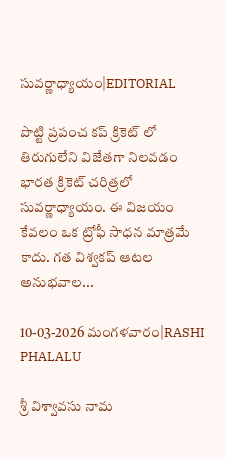సువర్ణాధ్యాయం|EDITORIAL

పొట్టి ప్రపంచ కప్ క్రికెట్ లో తిరుగులేని విజేతగా నిలవడం భారత క్రికెట్ చరిత్రలో సువర్ణాధ్యాయం. ఈ విజయం కేవలం ఒక ట్రోఫీ సాధన మాత్రమే కాదు. గత విశ్వకప్ ఆటల అనుభవాల...

10-03-2026 మంగళవారం|RASHI PHALALU

శ్రీ విశ్వావసు నామ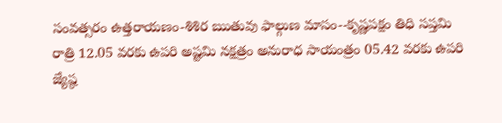సంవత్సరం ఉత్తరాయణం-శిశిర ఋతువు ఫాల్గుణ మాసం--కృష్ణపక్షం తిధి సప్తమి రాత్రి 12.05 వరకు ఉపరి అష్టమి నక్షత్రం అనురాధ సాయంత్రం 05.42 వరకు ఉపరి జ్యేష్ఠ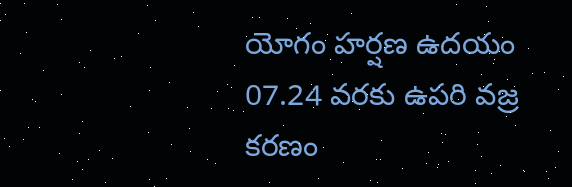యోగం హర్షణ ఉదయం 07.24 వరకు ఉపరి వజ్ర కరణం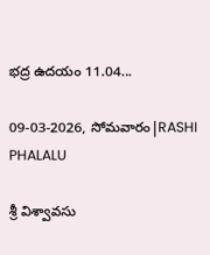భద్ర ఉదయం 11.04...

09-03-2026, సోమవారం|RASHI PHALALU

శ్రీ విశ్వావసు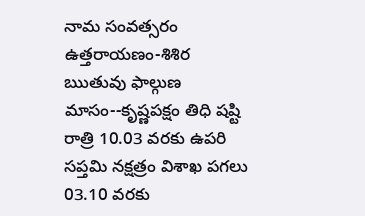నామ సంవత్సరం ఉత్తరాయణం-శిశిర ఋతువు ఫాల్గుణ మాసం--కృష్ణపక్షం తిధి షష్టి రాత్రి 10.03 వరకు ఉపరి సప్తమి నక్షత్రం విశాఖ పగలు 03.10 వరకు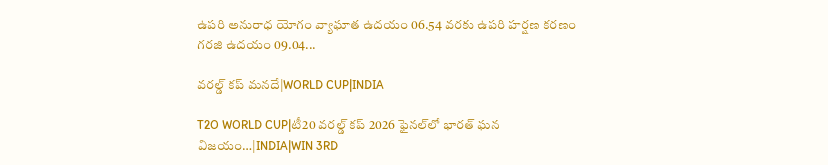ఉపరి అనురాధ యోగం వ్యాఘాత ఉదయం 06.54 వరకు ఉపరి హర్షణ కరణం గరజి ఉదయం 09.04...

వరల్డ్ కప్ మనదే|WORLD CUP|INDIA

T2O WORLD CUP|టీ20 వరల్డ్ కప్ 2026 ఫైనల్‌లో భారత్ ఘన విజయం…|INDIA|WIN 3RD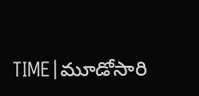TIME|మూడోసారి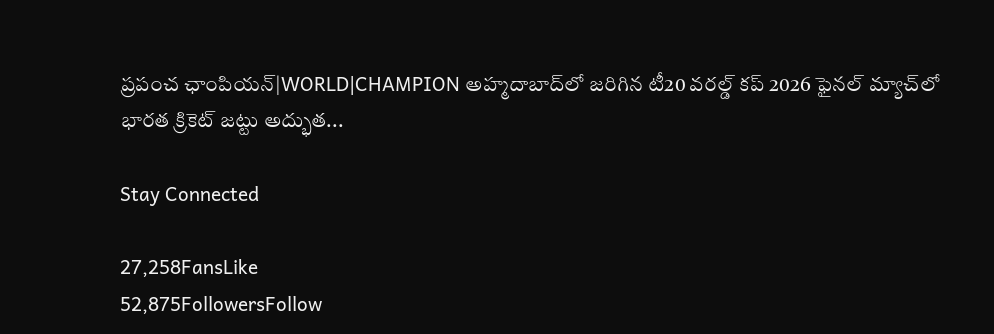ప్రపంచ ఛాంపియన్|WORLD|CHAMPION అహ్మదాబాద్‌లో జరిగిన టీ20 వరల్డ్ కప్ 2026 ఫైనల్ మ్యాచ్‌లో భారత క్రికెట్ జట్టు అద్భుత...

Stay Connected

27,258FansLike
52,875FollowersFollow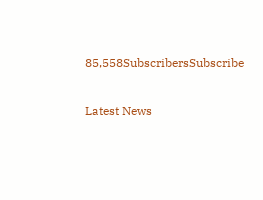85,558SubscribersSubscribe

Latest News